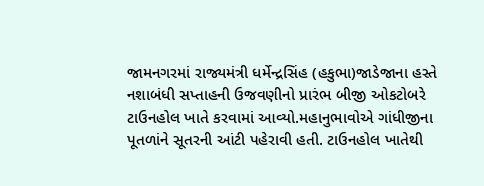જામનગરમાં રાજ્યમંત્રી ધર્મેન્દ્રસિંહ (હકુભા)જાડેજાના હસ્તે નશાબંધી સપ્તાહની ઉજવણીનો પ્રારંભ બીજી ઓકટોબરે ટાઉનહોલ ખાતે કરવામાં આવ્યો.મહાનુભાવોએ ગાંધીજીના પૂતળાંને સૂતરની આંટી પહેરાવી હતી. ટાઉનહોલ ખાતેથી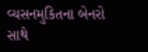વ્યસનમુકિતના બેનરો સાથે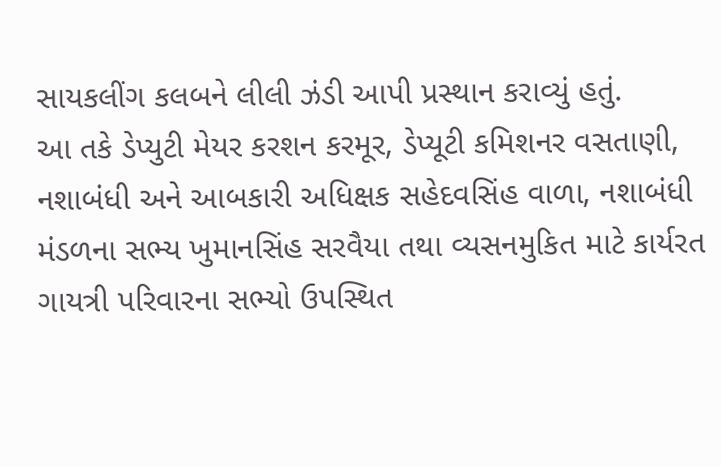સાયકલીંગ કલબને લીલી ઝંડી આપી પ્રસ્થાન કરાવ્યું હતું.
આ તકે ડેપ્યુટી મેયર કરશન કરમૂર, ડેપ્યૂટી કમિશનર વસતાણી, નશાબંધી અને આબકારી અધિક્ષક સહેદવસિંહ વાળા, નશાબંધી મંડળના સભ્ય ખુમાનસિંહ સરવૈયા તથા વ્યસનમુકિત માટે કાર્યરત ગાયત્રી પરિવારના સભ્યો ઉપસ્થિત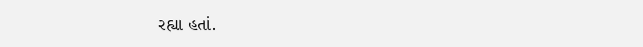રહ્યા હતાં.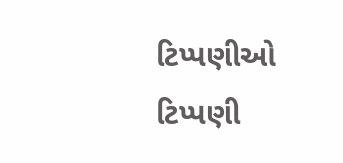ટિપ્પણીઓ
ટિપ્પણી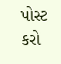પોસ્ટ કરો